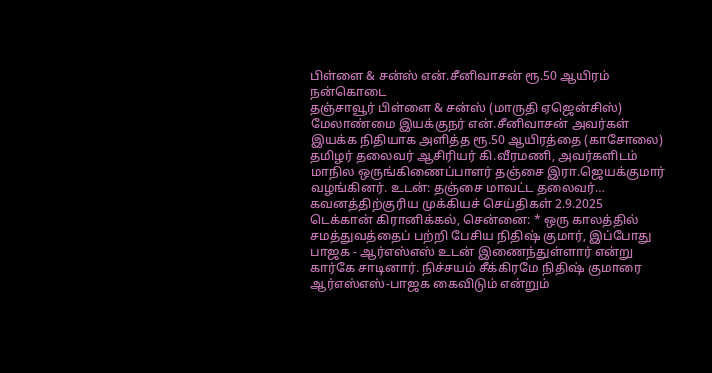பிள்ளை & சன்ஸ் என்.சீனிவாசன் ரூ.50 ஆயிரம் நன்கொடை
தஞ்சாவூர் பிள்ளை & சன்ஸ் (மாருதி ஏஜென்சிஸ்) மேலாண்மை இயக்குநர் என்.சீனிவாசன் அவர்கள் இயக்க நிதியாக அளித்த ரூ.50 ஆயிரத்தை (காசோலை) தமிழர் தலைவர் ஆசிரியர் கி.வீரமணி, அவர்களிடம் மாநில ஒருங்கிணைப்பாளர் தஞ்சை இரா.ஜெயக்குமார் வழங்கினர். உடன்: தஞ்சை மாவட்ட தலைவர்…
கவனத்திற்குரிய முக்கியச் செய்திகள் 2.9.2025
டெக்கான் கிரானிக்கல், சென்னை: * ஒரு காலத்தில் சமத்துவத்தைப் பற்றி பேசிய நிதிஷ் குமார், இப்போது பாஜக - ஆர்எஸ்எஸ் உடன் இணைந்துள்ளார் என்று கார்கே சாடினார். நிச்சயம் சீக்கிரமே நிதிஷ் குமாரை ஆர்எஸ்எஸ்-பாஜக கைவிடும் என்றும்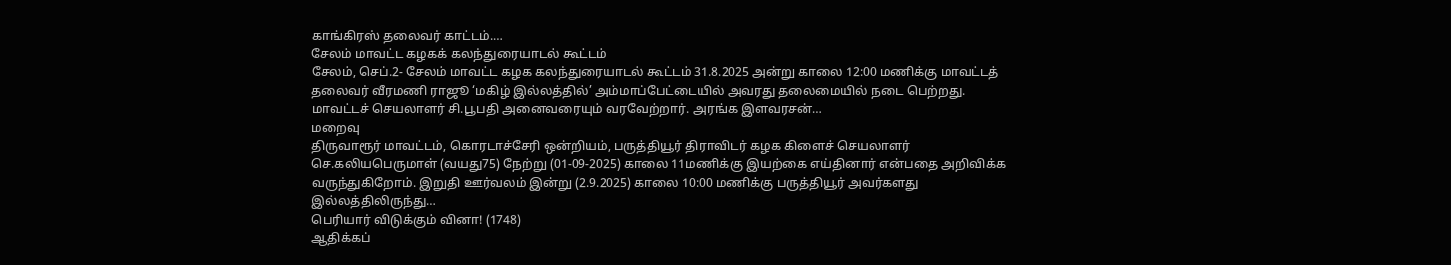காங்கிரஸ் தலைவர் காட்டம்.…
சேலம் மாவட்ட கழகக் கலந்துரையாடல் கூட்டம்
சேலம், செப்.2- சேலம் மாவட்ட கழக கலந்துரையாடல் கூட்டம் 31.8.2025 அன்று காலை 12:00 மணிக்கு மாவட்டத் தலைவர் வீரமணி ராஜூ ‘மகிழ் இல்லத்தில்’ அம்மாப்பேட்டையில் அவரது தலைமையில் நடை பெற்றது. மாவட்டச் செயலாளர் சி.பூபதி அனைவரையும் வரவேற்றார். அரங்க இளவரசன்…
மறைவு
திருவாரூர் மாவட்டம், கொரடாச்சேரி ஒன்றியம், பருத்தியூர் திராவிடர் கழக கிளைச் செயலாளர் செ.கலியபெருமாள் (வயது75) நேற்று (01-09-2025) காலை 11மணிக்கு இயற்கை எய்தினார் என்பதை அறிவிக்க வருந்துகிறோம். இறுதி ஊர்வலம் இன்று (2.9.2025) காலை 10:00 மணிக்கு பருத்தியூர் அவர்களது இல்லத்திலிருந்து…
பெரியார் விடுக்கும் வினா! (1748)
ஆதிக்கப்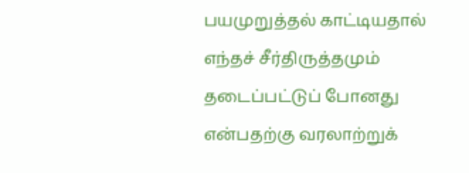பயமுறுத்தல் காட்டியதால் எந்தச் சீர்திருத்தமும் தடைப்பட்டுப் போனது என்பதற்கு வரலாற்றுக்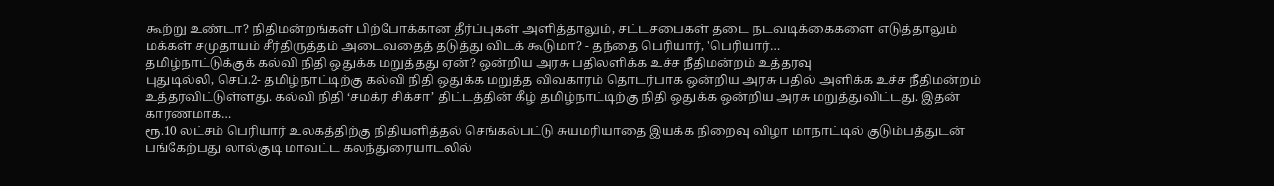கூற்று உண்டா? நிதிமன்றங்கள் பிற்போக்கான தீர்ப்புகள் அளித்தாலும், சட்டசபைகள் தடை நடவடிக்கைகளை எடுத்தாலும் மக்கள் சமுதாயம் சீர்திருத்தம் அடைவதைத் தடுத்து விடக் கூடுமா? - தந்தை பெரியார், 'பெரியார்…
தமிழ்நாட்டுக்குக் கல்வி நிதி ஒதுக்க மறுத்தது ஏன்? ஒன்றிய அரசு பதிலளிக்க உச்ச நீதிமன்றம் உத்தரவு
புதுடில்லி, செப்.2- தமிழ்நாட்டிற்கு கல்வி நிதி ஒதுக்க மறுத்த விவகாரம் தொடர்பாக ஒன்றிய அரசு பதில் அளிக்க உச்ச நீதிமன்றம் உத்தரவிட்டுள்ளது. கல்வி நிதி ‘சமக்ர சிக்சா’ திட்டத்தின் கீழ் தமிழ்நாட்டிற்கு நிதி ஒதுக்க ஒன்றிய அரசு மறுத்துவிட்டது. இதன் காரணமாக…
ரூ.10 லட்சம் பெரியார் உலகத்திற்கு நிதியளித்தல் செங்கல்பட்டு சுயமரியாதை இயக்க நிறைவு விழா மாநாட்டில் குடும்பத்துடன் பங்கேற்பது லால்குடி மாவட்ட கலந்துரையாடலில்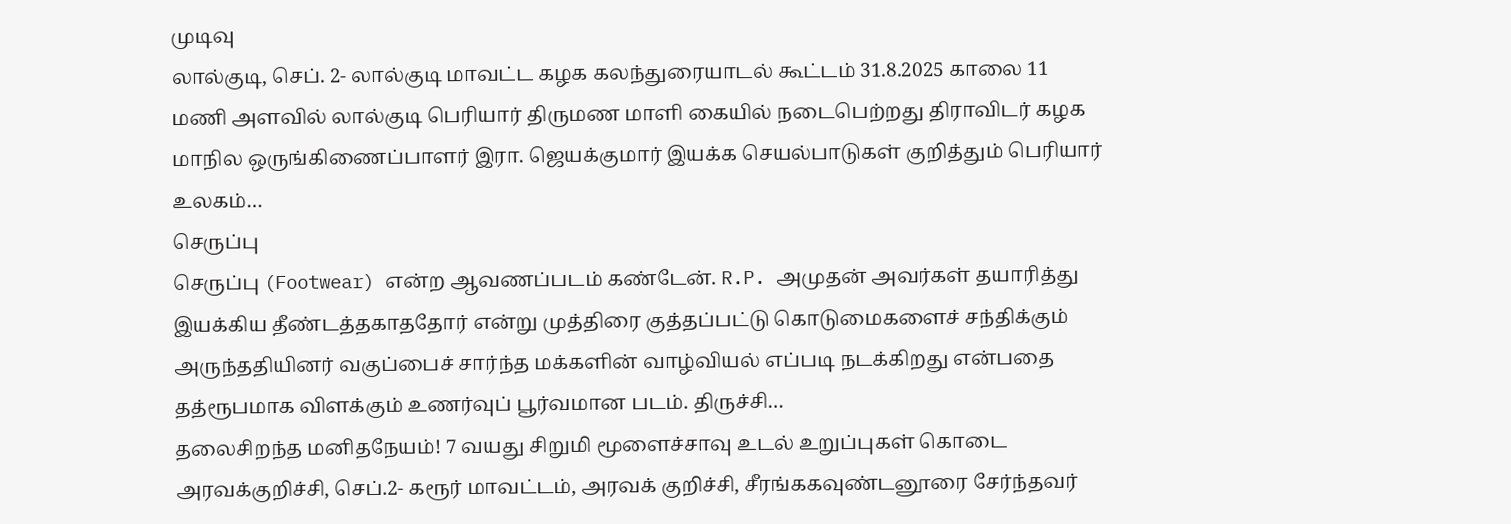முடிவு
லால்குடி, செப். 2- லால்குடி மாவட்ட கழக கலந்துரையாடல் கூட்டம் 31.8.2025 காலை 11 மணி அளவில் லால்குடி பெரியார் திருமண மாளி கையில் நடைபெற்றது திராவிடர் கழக மாநில ஒருங்கிணைப்பாளர் இரா. ஜெயக்குமார் இயக்க செயல்பாடுகள் குறித்தும் பெரியார் உலகம்…
செருப்பு
செருப்பு (Footwear) என்ற ஆவணப்படம் கண்டேன். R.P. அமுதன் அவர்கள் தயாரித்து இயக்கிய தீண்டத்தகாததோர் என்று முத்திரை குத்தப்பட்டு கொடுமைகளைச் சந்திக்கும் அருந்ததியினர் வகுப்பைச் சார்ந்த மக்களின் வாழ்வியல் எப்படி நடக்கிறது என்பதை தத்ரூபமாக விளக்கும் உணர்வுப் பூர்வமான படம். திருச்சி…
தலைசிறந்த மனிதநேயம்! 7 வயது சிறுமி மூளைச்சாவு உடல் உறுப்புகள் கொடை
அரவக்குறிச்சி, செப்.2- கரூர் மாவட்டம், அரவக் குறிச்சி, சீரங்ககவுண்டனூரை சேர்ந்தவர்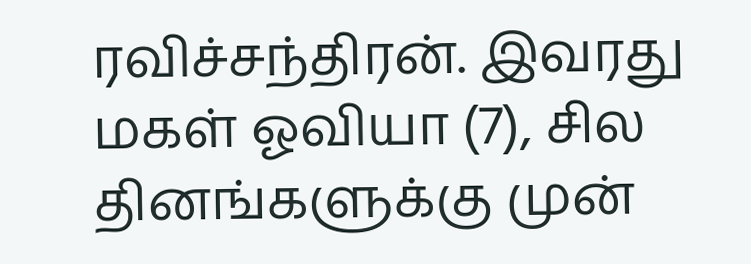ரவிச்சந்திரன். இவரது மகள் ஓவியா (7), சில தினங்களுக்கு முன்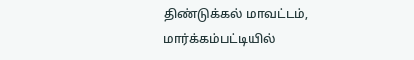திண்டுக்கல் மாவட்டம், மார்க்கம்பட்டியில்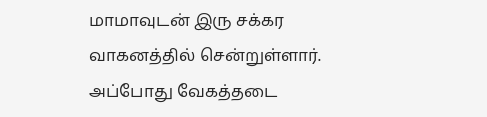மாமாவுடன் இரு சக்கர வாகனத்தில் சென்றுள்ளார். அப்போது வேகத்தடை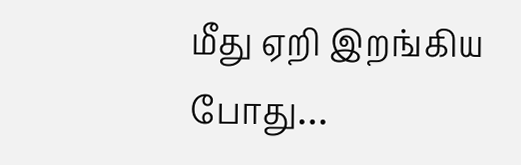மீது ஏறி இறங்கிய போது…